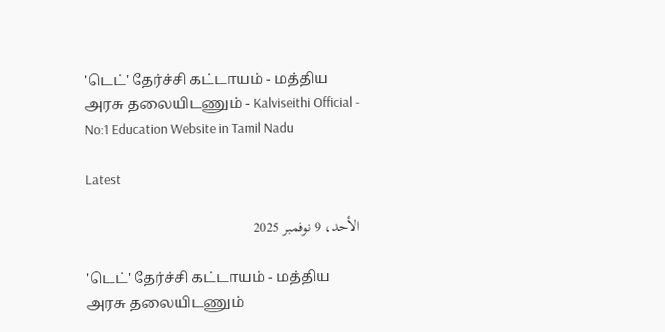'டெட்' தேர்ச்சி கட்டாயம் - மத்திய அரசு தலையிடணும் - Kalviseithi Official - No:1 Education Website in Tamil Nadu

Latest

الأحد، 9 نوفمبر 2025

'டெட்' தேர்ச்சி கட்டாயம் - மத்திய அரசு தலையிடணும்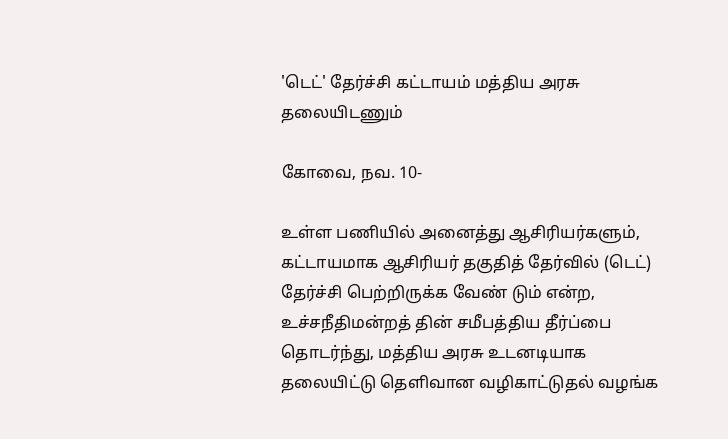'டெட்' தேர்ச்சி கட்டாயம் மத்திய அரசு தலையிடணும்

கோவை, நவ. 10-

உள்ள பணியில் அனைத்து ஆசிரியர்களும், கட்டாயமாக ஆசிரியர் தகுதித் தேர்வில் (டெட்) தேர்ச்சி பெற்றிருக்க வேண் டும் என்ற, உச்சநீதிமன்றத் தின் சமீபத்திய தீர்ப்பை தொடர்ந்து, மத்திய அரசு உடனடியாக தலையிட்டு தெளிவான வழிகாட்டுதல் வழங்க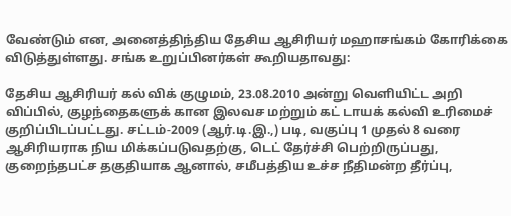வேண்டும் என, அனைத்திந்திய தேசிய ஆசிரியர் மஹாசங்கம் கோரிக்கை விடுத்துள்ளது. சங்க உறுப்பினர்கள் கூறியதாவது:

தேசிய ஆசிரியர் கல் விக் குழுமம், 23.08.2010 அன்று வெளியிட்ட அறி விப்பில், குழந்தைகளுக் கான இலவச மற்றும் கட் டாயக் கல்வி உரிமைச் குறிப்பிடப்பட்டது. சட்டம்-2009 (ஆர்.டி.இ.,) படி, வகுப்பு 1 முதல் 8 வரை ஆசிரியராக நிய மிக்கப்படுவதற்கு, டெட் தேர்ச்சி பெற்றிருப்பது, குறைந்தபட்ச தகுதியாக ஆனால், சமீபத்திய உச்ச நீதிமன்ற தீர்ப்பு,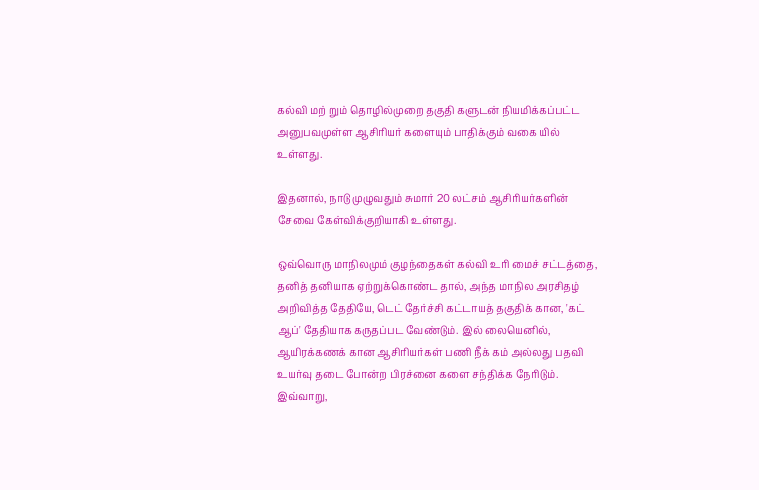கல்வி மற் றும் தொழில்முறை தகுதி களுடன் நியமிக்கப்பட்ட அனுபவமுள்ள ஆசிரியர் களையும் பாதிக்கும் வகை யில் உள்ளது.

இதனால், நாடு முழுவதும் சுமார் 20 லட்சம் ஆசிரியர்களின் சேவை கேள்விக்குறியாகி உள்ளது.

ஒவ்வொரு மாநிலமும் குழந்தைகள் கல்வி உரி மைச் சட்டத்தை, தனித் தனியாக ஏற்றுக்கொண்ட தால், அந்த மாநில அரசிதழ் அறிவித்த தேதியே, டெட் தேர்ச்சி கட்டாயத் தகுதிக் கான, 'கட் ஆப்' தேதியாக கருதப்பட வேண்டும். இல் லையெனில், ஆயிரக்கணக் கான ஆசிரியர்கள் பணி நீக் கம் அல்லது பதவி உயர்வு தடை போன்ற பிரச்னை களை சந்திக்க நேரிடும். இவ்வாறு,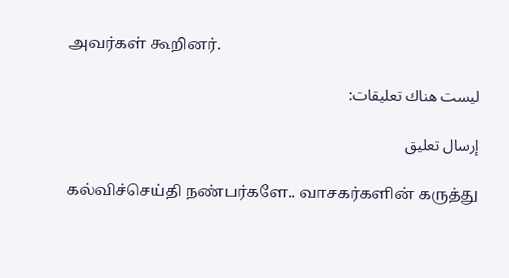அவர்கள் கூறினர்.

ليست هناك تعليقات:

إرسال تعليق

கல்விச்செய்தி நண்பர்களே.. வாசகர்களின் கருத்து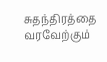சுதந்திரத்தை வரவேற்கும்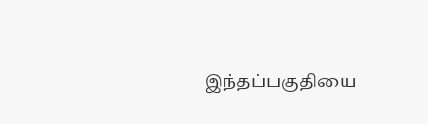இந்தப்பகுதியை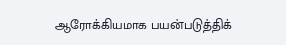ஆரோக்கியமாக பயன்படுத்திக்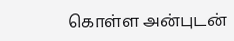கொள்ள அன்புடன்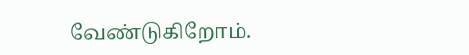வேண்டுகிறோம்.